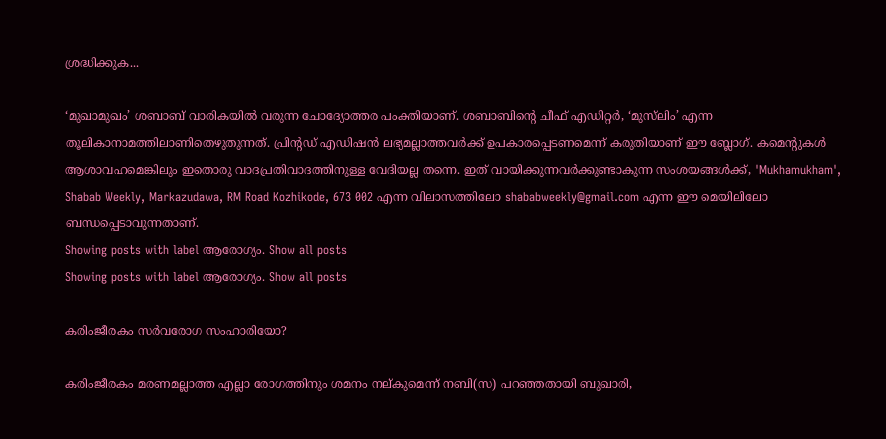ശ്രദ്ധിക്കുക...

‘മുഖാമുഖം’ ശബാബ് വാരികയില്‍ വരുന്ന ചോദ്യോത്തര പംക്തിയാണ്. ശബാബിന്റെ ചീഫ് എഡിറ്റര്‍, ‘മുസ്‌ലിം’ എന്ന തൂലികാനാമത്തിലാണിതെഴുതുന്നത്. പ്രിന്റഡ് എഡിഷന്‍ ലഭ്യമല്ലാത്തവര്‍ക്ക് ഉപകാരപ്പെടണമെന്ന് കരുതിയാണ് ഈ ബ്ലോഗ്. കമെന്റുകള്‍ ആശാവഹമെങ്കിലും ഇതൊരു വാദപ്രതിവാദത്തിനുള്ള വേദിയല്ല തന്നെ. ഇത് വായിക്കുന്നവര്‍ക്കുണ്ടാകുന്ന സംശയങ്ങള്‍ക്ക്, 'Mukhamukham', Shabab Weekly, Markazudawa, RM Road Kozhikode, 673 002 എന്ന വിലാസത്തിലോ shababweekly@gmail.com എന്ന ഈ മെയിലിലോ ബന്ധപ്പെടാവുന്നതാണ്.
Showing posts with label ആരോഗ്യം. Show all posts
Showing posts with label ആരോഗ്യം. Show all posts

കരിംജീരകം സര്‍വരോഗ സംഹാരിയോ?

കരിംജീരകം മരണമല്ലാത്ത എല്ലാ രോഗത്തിനും ശമനം നല്‌കുമെന്ന്‌ നബി(സ) പറഞ്ഞതായി ബുഖാരി,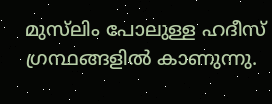മുസ്‌ലിം പോലുള്ള ഹദീസ്‌ ഗ്രന്ഥങ്ങളില്‍ കാണുന്നു.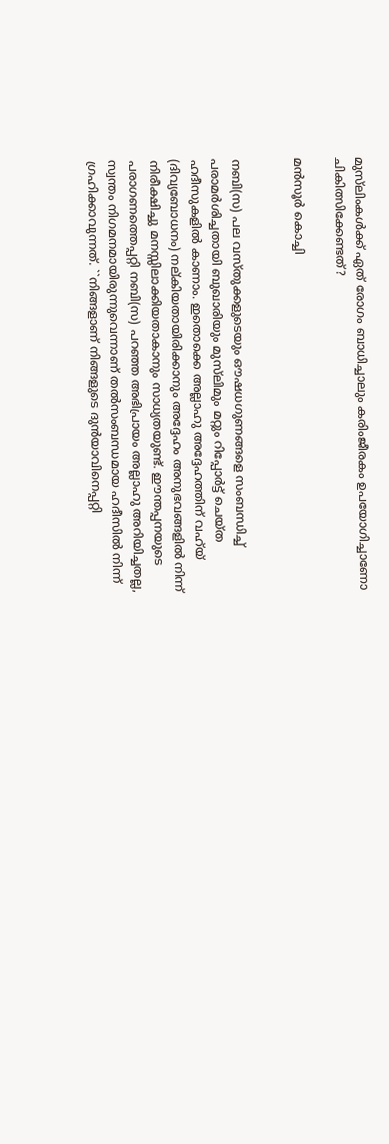മുസ്‌ലിംകള്‍ക്ക്‌ ഏത്‌ രോഗം ബാധിച്ചാലും കരിംജീരകം ഉപയോഗിച്ചാണോ ചികിത്സിക്കേണ്ടത്‌?

മന്‍സൂര്‍ കൊച്ചി


നബി(സ) പല വസ്‌തുക്കളുടെയും ഔഷധഗുണങ്ങളെ സംബന്ധിച്ച്‌ പരാമര്‍ശിച്ചതായി ബുഖാരിയും മുസ്‌ലിമും മറ്റും റിപ്പോര്‍ട്ട്‌ ചെയ്‌ത ഹദീസുകളില്‍ കാണാം. ഇതൊക്കെ അല്ലാഹു അദ്ദേഹത്തിന്‌ വഹ്‌യ്‌ (ദിവ്യബോധനം) നല്‌കിയതായിരിക്കാനും അദ്ദേഹം അനുഭവങ്ങളില്‍ നിന്ന്‌ നിരീക്ഷിച്ചു മനസ്സിലാക്കിയതാകാനും സാധ്യതയുണ്ട്‌. ഈന്തപ്പനയുടെ പരാഗണത്തെപ്പറ്റി നബി(സ) പറഞ്ഞ അഭിപ്രായം അല്ലാഹു അറിയിച്ചതല്ല, സ്വന്തം നിഗമനമായിരുന്നുവെന്നാണ്‌ തല്‍സംബന്ധമായ ഹദീസില്‍ നിന്ന്‌ ഗ്രഹിക്കാവുന്നത്‌. ``നിങ്ങളാണ്‌ നിങ്ങളുടെ ദുന്‍യാവിനെപ്പറ്റി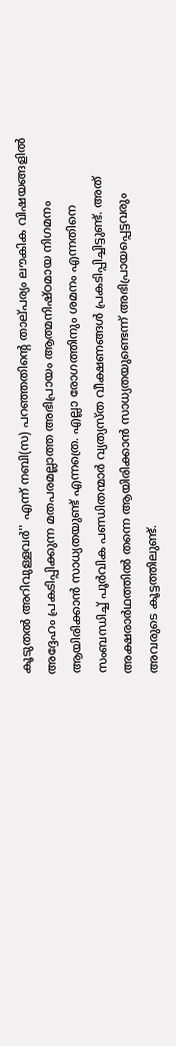കൂടുതല്‍ അറിവുള്ളവര്‍'' എന്ന്‌ നബി(സ) പറഞ്ഞതിന്റെ താല്‌പര്യം ലൗകിക വിഷയങ്ങളില്‍ അദ്ദേഹം പ്രകടിപ്പിക്കുന്ന മതപരമല്ലാത്ത അഭിപ്രായം ആത്മനിഷ്‌ഠമായ നിഗമനം ആയിരിക്കാന്‍ സാധ്യതയുണ്ട്‌ എന്നത്രെ. എല്ലാ രോഗത്തിനും ശമനം എന്നതിനെ സംബന്ധിച്ച്‌ പൂര്‍വിക പണ്ഡിതന്മാര്‍ വ്യത്യസ്‌ത വീക്ഷണങ്ങള്‍ പ്രകടിപ്പിച്ചിട്ടുണ്ട്‌. അത്‌ അക്ഷരാര്‍ഥത്തില്‍ തന്നെ ആയിരിക്കാന്‍ സാധ്യതയുണ്ടെന്ന്‌ അഭിപ്രായപ്പെട്ടവരും അവരുടെ കൂട്ടത്തിലുണ്ട്‌.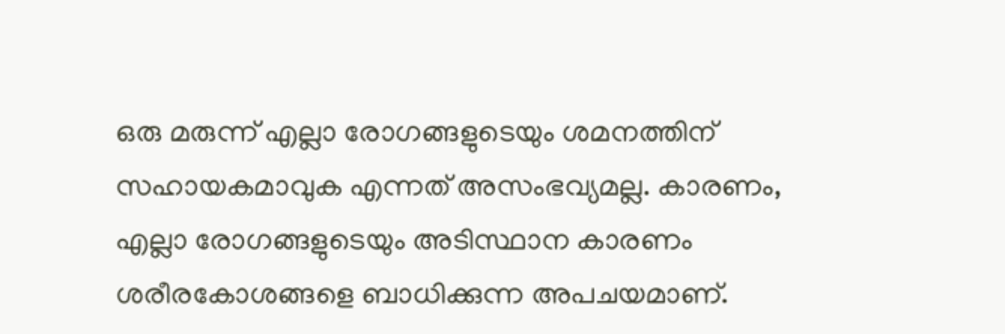ഒരു മരുന്ന്‌ എല്ലാ രോഗങ്ങളുടെയും ശമനത്തിന്‌ സഹായകമാവുക എന്നത്‌ അസംഭവ്യമല്ല. കാരണം, എല്ലാ രോഗങ്ങളുടെയും അടിസ്ഥാന കാരണം ശരീരകോശങ്ങളെ ബാധിക്കുന്ന അപചയമാണ്‌.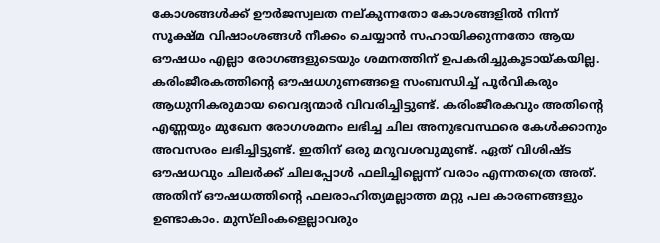കോശങ്ങള്‍ക്ക്‌ ഊര്‍ജസ്വലത നല്‌കുന്നതോ കോശങ്ങളില്‍ നിന്ന്‌ സൂക്ഷ്‌മ വിഷാംശങ്ങള്‍ നീക്കം ചെയ്യാന്‍ സഹായിക്കുന്നതോ ആയ ഔഷധം എല്ലാ രോഗങ്ങളുടെയും ശമനത്തിന്‌ ഉപകരിച്ചുകൂടായ്‌കയില്ല. കരിംജീരകത്തിന്റെ ഔഷധഗുണങ്ങളെ സംബന്ധിച്ച്‌ പൂര്‍വികരും ആധുനികരുമായ വൈദ്യന്മാര്‍ വിവരിച്ചിട്ടുണ്ട്‌. കരിംജീരകവും അതിന്റെ എണ്ണയും മുഖേന രോഗശമനം ലഭിച്ച ചില അനുഭവസ്ഥരെ കേള്‍ക്കാനും അവസരം ലഭിച്ചിട്ടുണ്ട്‌. ഇതിന്‌ ഒരു മറുവശവുമുണ്ട്‌. ഏത്‌ വിശിഷ്‌ട ഔഷധവും ചിലര്‍ക്ക്‌ ചിലപ്പോള്‍ ഫലിച്ചില്ലെന്ന്‌ വരാം എന്നതത്രെ അത്‌. അതിന്‌ ഔഷധത്തിന്റെ ഫലരാഹിത്യമല്ലാത്ത മറ്റു പല കാരണങ്ങളും ഉണ്ടാകാം. മുസ്‌ലിംകളെല്ലാവരും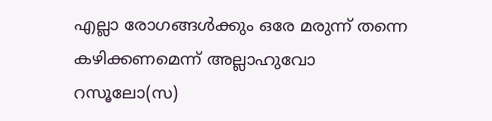എല്ലാ രോഗങ്ങള്‍ക്കും ഒരേ മരുന്ന്‌ തന്നെ കഴിക്കണമെന്ന്‌ അല്ലാഹുവോ റസൂലോ(സ)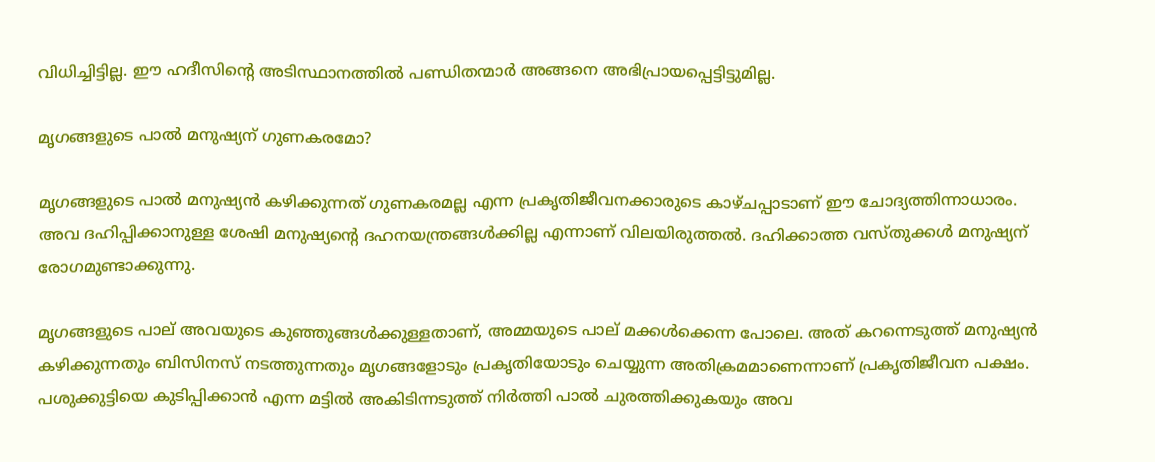വിധിച്ചിട്ടില്ല. ഈ ഹദീസിന്റെ അടിസ്ഥാനത്തില്‍ പണ്ഡിതന്മാര്‍ അങ്ങനെ അഭിപ്രായപ്പെട്ടിട്ടുമില്ല.

മൃഗങ്ങളുടെ പാല്‍ മനുഷ്യന്‌ ഗുണകരമോ?

മൃഗങ്ങളുടെ പാല്‍ മനുഷ്യന്‍ കഴിക്കുന്നത്‌ ഗുണകരമല്ല എന്ന പ്രകൃതിജീവനക്കാരുടെ കാഴ്‌ചപ്പാടാണ്‌ ഈ ചോദ്യത്തിന്നാധാരം. അവ ദഹിപ്പിക്കാനുള്ള ശേഷി മനുഷ്യന്റെ ദഹനയന്ത്രങ്ങള്‍ക്കില്ല എന്നാണ്‌ വിലയിരുത്തല്‍. ദഹിക്കാത്ത വസ്‌തുക്കള്‍ മനുഷ്യന്‌ രോഗമുണ്ടാക്കുന്നു.

മൃഗങ്ങളുടെ പാല്‌ അവയുടെ കുഞ്ഞുങ്ങള്‍ക്കുള്ളതാണ്‌, അമ്മയുടെ പാല്‌ മക്കള്‍ക്കെന്ന പോലെ. അത്‌ കറന്നെടുത്ത്‌ മനുഷ്യന്‍ കഴിക്കുന്നതും ബിസിനസ്‌ നടത്തുന്നതും മൃഗങ്ങളോടും പ്രകൃതിയോടും ചെയ്യുന്ന അതിക്രമമാണെന്നാണ്‌ പ്രകൃതിജീവന പക്ഷം. പശുക്കുട്ടിയെ കുടിപ്പിക്കാന്‍ എന്ന മട്ടില്‍ അകിടിന്നടുത്ത്‌ നിര്‍ത്തി പാല്‍ ചുരത്തിക്കുകയും അവ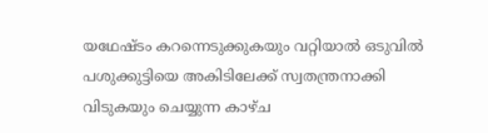യഥേഷ്‌ടം കറന്നെടുക്കുകയും വറ്റിയാല്‍ ഒടുവില്‍ പശുക്കുട്ടിയെ അകിടിലേക്ക്‌ സ്വതന്ത്രനാക്കി വിടുകയും ചെയ്യുന്ന കാഴ്‌ച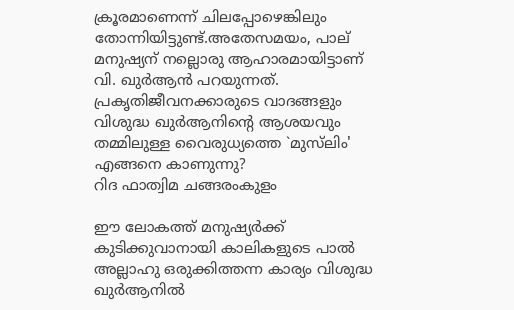ക്രൂരമാണെന്ന്‌ ചിലപ്പോഴെങ്കിലും തോന്നിയിട്ടുണ്ട്‌.അതേസമയം, പാല്‌ മനുഷ്യന്‌ നല്ലൊരു ആഹാരമായിട്ടാണ്‌ വി. ഖുര്‍ആന്‍ പറയുന്നത്‌. പ്രകൃതിജീവനക്കാരുടെ വാദങ്ങളും വിശുദ്ധ ഖുര്‍ആനിന്റെ ആശയവും തമ്മിലുള്ള വൈരുധ്യത്തെ `മുസ്‌ലിം' എങ്ങനെ കാണുന്നു?
റിദ ഫാത്വിമ ചങ്ങരംകുളം

ഈ ലോകത്ത്‌ മനുഷ്യര്‍ക്ക്‌ കുടിക്കുവാനായി കാലികളുടെ പാല്‍ അല്ലാഹു ഒരുക്കിത്തന്ന കാര്യം വിശുദ്ധ ഖുര്‍ആനില്‍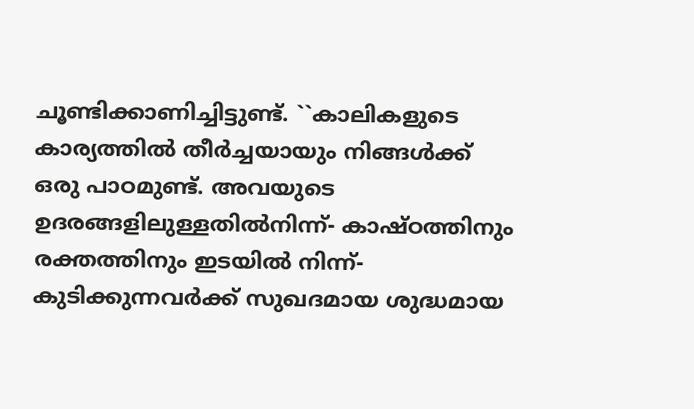ചൂണ്ടിക്കാണിച്ചിട്ടുണ്ട്‌. ``കാലികളുടെ കാര്യത്തില്‍ തീര്‍ച്ചയായും നിങ്ങള്‍ക്ക്‌ ഒരു പാഠമുണ്ട്‌. അവയുടെ ഉദരങ്ങളിലുള്ളതില്‍നിന്ന്‌- കാഷ്‌ഠത്തിനും രക്തത്തിനും ഇടയില്‍ നിന്ന്‌- കുടിക്കുന്നവര്‍ക്ക്‌ സുഖദമായ ശുദ്ധമായ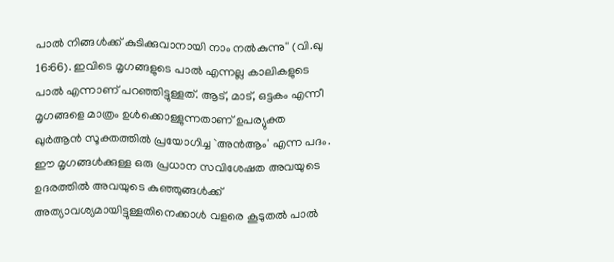പാല്‍ നിങ്ങള്‍ക്ക്‌ കുടിക്കുവാനായി നാം നല്‍കുന്നു'' (വി.ഖു 16:66). ഇവിടെ മൃഗങ്ങളുടെ പാല്‍ എന്നല്ല കാലികളുടെ പാല്‍ എന്നാണ്‌ പറഞ്ഞിട്ടുള്ളത്‌. ആട്‌, മാട്‌, ഒട്ടകം എന്നീ മൃഗങ്ങളെ മാത്രം ഉള്‍ക്കൊള്ളുന്നതാണ്‌ ഉപര്യുക്ത ഖുര്‍ആന്‍ സൂക്തത്തില്‍ പ്രയോഗിച്ച `അന്‍ആം' എന്ന പദം. ഈ മൃഗങ്ങള്‍ക്കുള്ള ഒരു പ്രധാന സവിശേഷത അവയുടെ ഉദരത്തില്‍ അവയുടെ കുഞ്ഞുങ്ങള്‍ക്ക്‌ അത്യാവശ്യമായിട്ടുള്ളതിനെക്കാള്‍ വളരെ കൂടുതല്‍ പാല്‍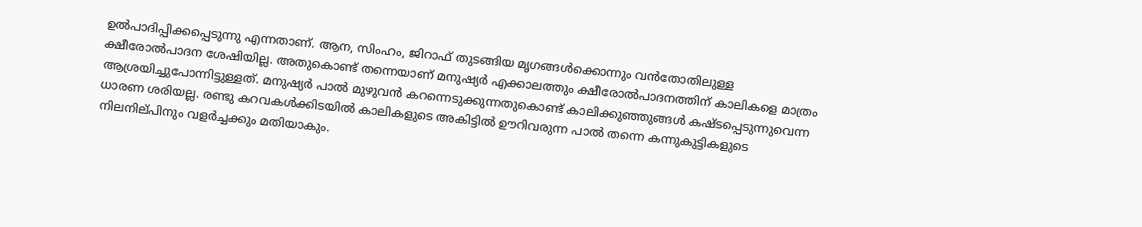ഉല്‍പാദിപ്പിക്കപ്പെടുന്നു എന്നതാണ്‌. ആന, സിംഹം, ജിറാഫ്‌ തുടങ്ങിയ മൃഗങ്ങള്‍ക്കൊന്നും വന്‍തോതിലുള്ള ക്ഷീരോല്‍പാദന ശേഷിയില്ല. അതുകൊണ്ട്‌ തന്നെയാണ്‌ മനുഷ്യര്‍ എക്കാലത്തും ക്ഷീരോല്‍പാദനത്തിന്‌ കാലികളെ മാത്രം ആശ്രയിച്ചുപോന്നിട്ടുള്ളത്‌. മനുഷ്യര്‍ പാല്‍ മുഴുവന്‍ കറന്നെടുക്കുന്നതുകൊണ്ട്‌ കാലിക്കുഞ്ഞുങ്ങള്‍ കഷ്‌ടപ്പെടുന്നുവെന്ന ധാരണ ശരിയല്ല. രണ്ടു കറവകള്‍ക്കിടയില്‍ കാലികളുടെ അകിട്ടില്‍ ഊറിവരുന്ന പാല്‍ തന്നെ കന്നുകുട്ടികളുടെ നിലനില്‌പിനും വളര്‍ച്ചക്കും മതിയാകും.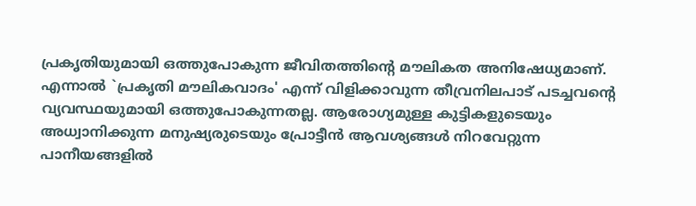പ്രകൃതിയുമായി ഒത്തുപോകുന്ന ജീവിതത്തിന്റെ മൗലികത അനിഷേധ്യമാണ്‌. എന്നാല്‍ `പ്രകൃതി മൗലികവാദം' എന്ന്‌ വിളിക്കാവുന്ന തീവ്രനിലപാട്‌ പടച്ചവന്റെ വ്യവസ്ഥയുമായി ഒത്തുപോകുന്നതല്ല. ആരോഗ്യമുള്ള കുട്ടികളുടെയും അധ്വാനിക്കുന്ന മനുഷ്യരുടെയും പ്രോട്ടീന്‍ ആവശ്യങ്ങള്‍ നിറവേറ്റുന്ന പാനീയങ്ങളില്‍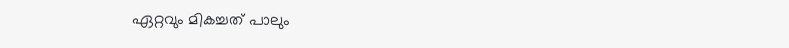ഏറ്റവും മികച്ചത്‌ പാലും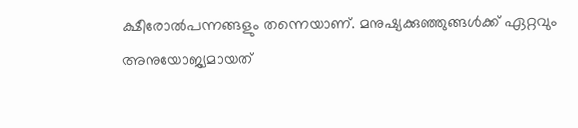ക്ഷീരോല്‍പന്നങ്ങളും തന്നെയാണ്‌. മനുഷ്യക്കുഞ്ഞുങ്ങള്‍ക്ക്‌ ഏറ്റവും അനുയോജ്യമായത്‌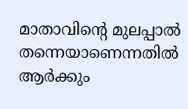മാതാവിന്റെ മുലപ്പാല്‍ തന്നെയാണെന്നതില്‍ ആര്‍ക്കും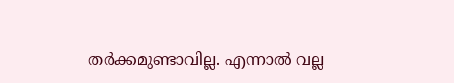തര്‍ക്കമുണ്ടാവില്ല. എന്നാല്‍ വല്ല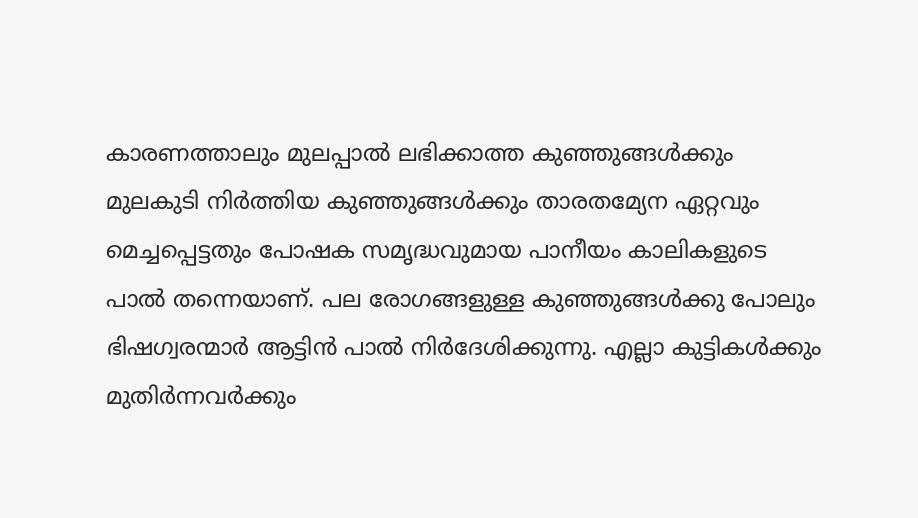കാരണത്താലും മുലപ്പാല്‍ ലഭിക്കാത്ത കുഞ്ഞുങ്ങള്‍ക്കും മുലകുടി നിര്‍ത്തിയ കുഞ്ഞുങ്ങള്‍ക്കും താരതമ്യേന ഏറ്റവും മെച്ചപ്പെട്ടതും പോഷക സമൃദ്ധവുമായ പാനീയം കാലികളുടെ പാല്‍ തന്നെയാണ്‌. പല രോഗങ്ങളുള്ള കുഞ്ഞുങ്ങള്‍ക്കു പോലും ഭിഷഗ്വരന്മാര്‍ ആട്ടിന്‍ പാല്‍ നിര്‍ദേശിക്കുന്നു. എല്ലാ കുട്ടികള്‍ക്കും മുതിര്‍ന്നവര്‍ക്കും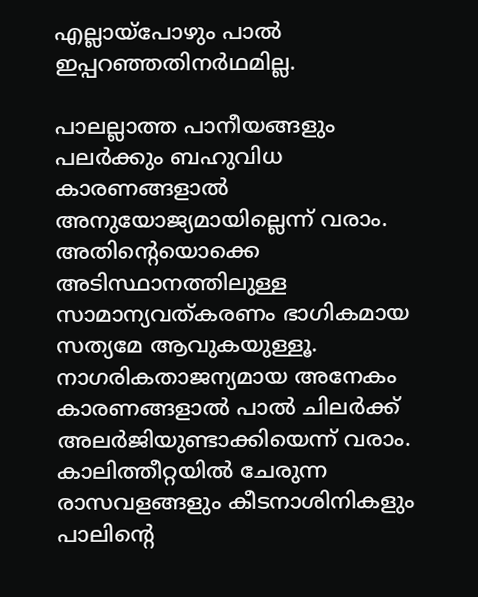എല്ലായ്‌പോഴും പാല്‍ ഇപ്പറഞ്ഞതിനര്‍ഥമില്ല.

പാലല്ലാത്ത പാനീയങ്ങളും പലര്‍ക്കും ബഹുവിധ കാരണങ്ങളാല്‍ അനുയോജ്യമായില്ലെന്ന്‌ വരാം. അതിന്റെയൊക്കെ അടിസ്ഥാനത്തിലുള്ള സാമാന്യവത്‌കരണം ഭാഗികമായ സത്യമേ ആവുകയുള്ളൂ. നാഗരികതാജന്യമായ അനേകം കാരണങ്ങളാല്‍ പാല്‍ ചിലര്‍ക്ക്‌ അലര്‍ജിയുണ്ടാക്കിയെന്ന്‌ വരാം. കാലിത്തീറ്റയില്‍ ചേരുന്ന രാസവളങ്ങളും കീടനാശിനികളും പാലിന്റെ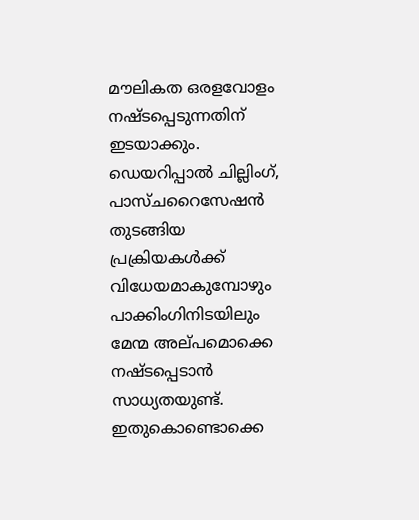മൗലികത ഒരളവോളം നഷ്‌ടപ്പെടുന്നതിന്‌ ഇടയാക്കും. ഡെയറിപ്പാല്‍ ചില്ലിംഗ്‌, പാസ്‌ചറൈസേഷന്‍ തുടങ്ങിയ പ്രക്രിയകള്‍ക്ക്‌ വിധേയമാകുമ്പോഴും പാക്കിംഗിനിടയിലും മേന്മ അല്‌പമൊക്കെ നഷ്‌ടപ്പെടാന്‍ സാധ്യതയുണ്ട്‌. ഇതുകൊണ്ടൊക്കെ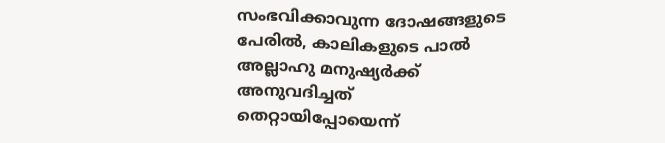സംഭവിക്കാവുന്ന ദോഷങ്ങളുടെ പേരില്‍, കാലികളുടെ പാല്‍ അല്ലാഹു മനുഷ്യര്‍ക്ക്‌ അനുവദിച്ചത്‌ തെറ്റായിപ്പോയെന്ന്‌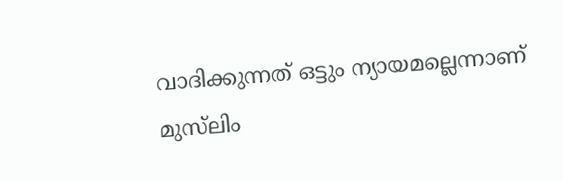വാദിക്കുന്നത്‌ ഒട്ടും ന്യായമല്ലെന്നാണ്‌ മുസ്‌ലിം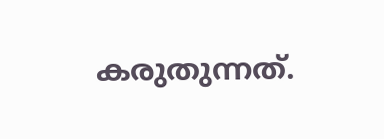കരുതുന്നത്‌.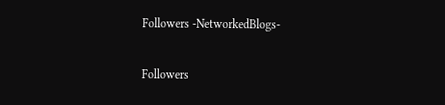Followers -NetworkedBlogs-

Followers